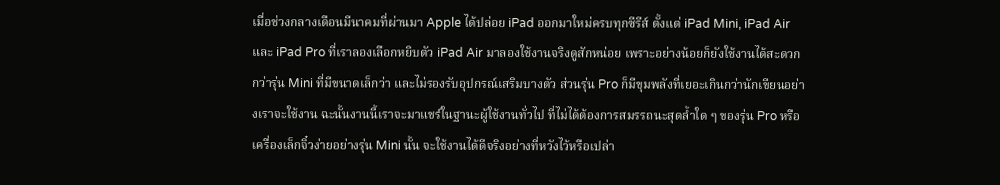เมื่อช่วงกลางเดือนมีนาคมที่ผ่านมา Apple ได้ปล่อย iPad ออกมาใหม่ครบทุกซีรีส์ ตั้งแต่ iPad Mini, iPad Air และ iPad Pro ที่เราลองเลือกหยิบตัว iPad Air มาลองใช้งานจริงดูสักหน่อย เพราะอย่างน้อยก็ยังใช้งานได้สะดวกกว่ารุ่น Mini ที่มีขนาดเล็กว่า และไม่รองรับอุปกรณ์เสริมบางตัว ส่วนรุ่น Pro ก็มีขุมพลังที่เยอะเกินกว่านักเขียนอย่างเราจะใช้งาน ฉะนั้นงานนี้เราจะมาแชร์ในฐานะผู้ใช้งานทั่วไป ที่ไม่ได้ต้องการสมรรถนะสุดล้ำใด ๆ ของรุ่น Pro หรือเครื่องเล็กจิ๋วง่ายอย่างรุ่น Mini นั้น จะใช้งานได้ดีจริงอย่างที่หวังไว้หรือเปล่า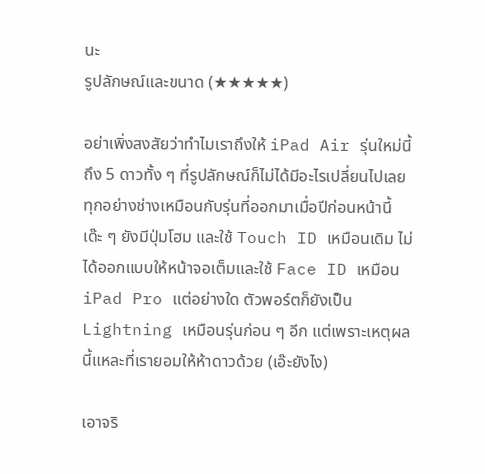นะ
รูปลักษณ์และขนาด (★★★★★)

อย่าเพิ่งสงสัยว่าทำไมเราถึงให้ iPad Air รุ่นใหม่นี้ถึง 5 ดาวทั้ง ๆ ที่รูปลักษณ์ก็ไม่ได้มีอะไรเปลี่ยนไปเลย ทุกอย่างช่างเหมือนกับรุ่นที่ออกมาเมื่อปีก่อนหน้านี้เด๊ะ ๆ ยังมีปุ่มโฮม และใช้ Touch ID เหมือนเดิม ไม่ได้ออกแบบให้หน้าจอเต็มและใช้ Face ID เหมือน iPad Pro แต่อย่างใด ตัวพอร์ตก็ยังเป็น Lightning เหมือนรุ่นก่อน ๆ อีก แต่เพราะเหตุผลนี้แหละที่เรายอมให้ห้าดาวด้วย (เอ๊ะยังไง)

เอาจริ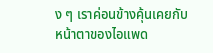ง ๆ เราค่อนข้างคุ้นเคยกับหน้าตาของไอแพด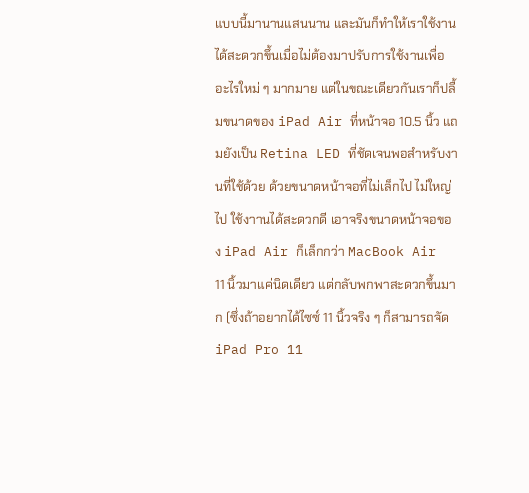แบบนี้มานานแสนนาน และมันก็ทำให้เราใช้งานได้สะดวกขึ้นเมื่อไม่ต้องมาปรับการใช้งานเพื่ออะไรใหม่ ๆ มากมาย แต่ในขณะเดียวกันเราก็ปลื้มขนาดของ iPad Air ที่หน้าจอ 10.5 นิ้ว แถมยังเป็น Retina LED ที่ชัดเจนพอสำหรับงานที่ใช้ด้วย ด้วยขนาดหน้าจอที่ไม่เล็กไป ไม่ใหญ่ไป ใช้งาานได้สะดวกดี เอาจริงขนาดหน้าจอของ iPad Air ก็เล็กกว่า MacBook Air 11 นิ้วมาแค่นิดเดียว แต่กลับพกพาสะดวกขึ้นมาก (ซึ่งถ้าอยากได้ไซซ์ 11 นิ้วจริง ๆ ก็สามารถจัด iPad Pro 11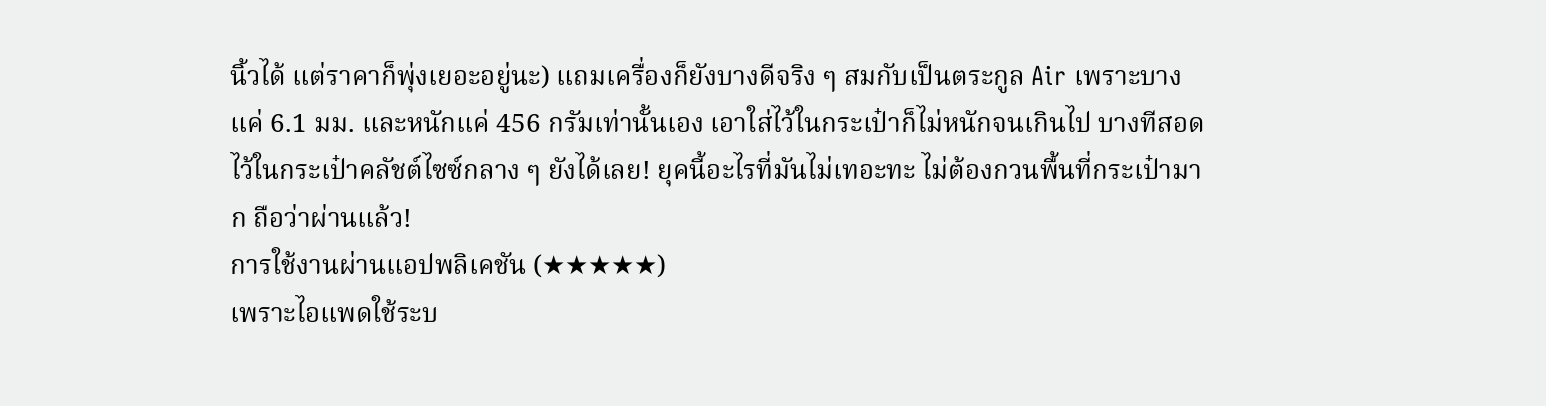นิ้วได้ แต่ราคาก็พุ่งเยอะอยู่นะ) แถมเครื่องก็ยังบางดีจริง ๆ สมกับเป็นตระกูล Air เพราะบางแค่ 6.1 มม. และหนักแค่ 456 กรัมเท่านั้นเอง เอาใส่ไว้ในกระเป๋าก็ไม่หนักจนเกินไป บางทีสอดไว้ในกระเป๋าคลัชต์ไซซ์กลาง ๆ ยังได้เลย! ยุคนี้อะไรที่มันไม่เทอะทะ ไม่ต้องกวนพื้นที่กระเป๋ามาก ถือว่าผ่านแล้ว!
การใช้งานผ่านแอปพลิเคชัน (★★★★★)
เพราะไอแพดใช้ระบ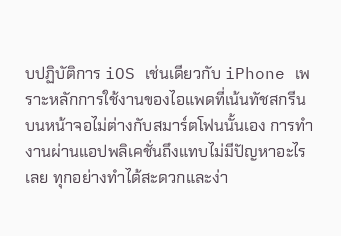บปฏิบัติการ iOS เช่นเดียวกับ iPhone เพราะหลักการใช้งานของไอแพดที่เน้นทัชสกรีนบนหน้าจอไม่ต่างกับสมาร์ตโฟนนั้นเอง การทำงานผ่านแอปพลิเคชั่นถึงแทบไม่มีปัญหาอะไรเลย ทุกอย่างทำได้สะดวกและง่า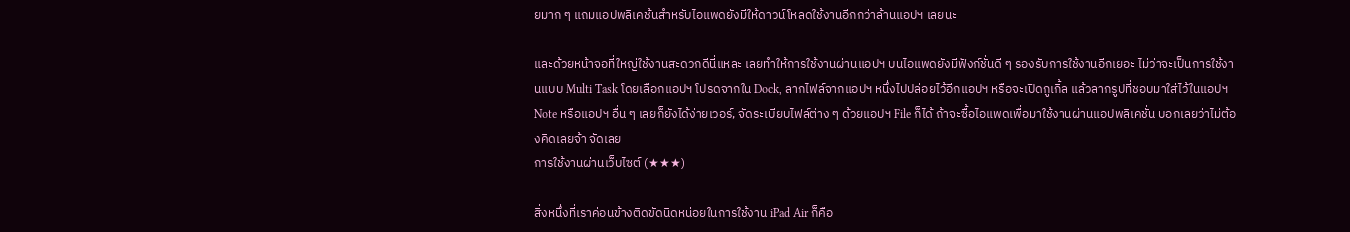ยมาก ๆ แถมแอปพลิเคช้นสำหรับไอแพดยังมีให้ดาวน์โหลดใช้งานอีกกว่าล้านแอปฯ เลยนะ

และด้วยหน้าจอที่ใหญ่ใช้งานสะดวกดีนี่แหละ เลยทำให้การใช้งานผ่านแอปฯ บนไอแพดยังมีฟังก์ชั่นดี ๆ รองรับการใช้งานอีกเยอะ ไม่ว่าจะเป็นการใช้งานแบบ Multi Task โดยเลือกแอปฯ โปรดจากใน Dock, ลากไฟล์จากแอปฯ หนึ่งไปปล่อยไว้อีกแอปฯ หรือจะเปิดกูเกิ้ล แล้วลากรูปที่ชอบมาใส่ไว้ในแอปฯ Note หรือแอปฯ อื่น ๆ เลยก็ยังได้ง่ายเวอร์, จัดระเบียบไฟล์ต่าง ๆ ด้วยแอปฯ File ก็ได้ ถ้าจะซื้อไอแพดเพื่อมาใช้งานผ่านแอปพลิเคชั่น บอกเลยว่าไม่ต้องคิดเลยจ้า จัดเลย
การใช้งานผ่านเว็บไซต์ (★★★)

สิ่งหนึ่งที่เราค่อนข้างติดขัดนิดหน่อยในการใช้งาน iPad Air ก็คือ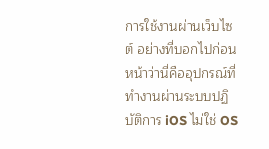การใช้งานผ่านเว็บไซต์ อย่างที่บอกไปก่อนหน้าว่านี่คืออุปกรณ์ที่ทำงานผ่านระบบปฏิบัติการ iOS ไม่ใช่ OS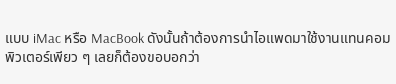แบบ iMac หรือ MacBook ดังนั้นถ้าต้องการนำไอแพดมาใช้งานแทนคอมพิวเตอร์เพียว ๆ เลยก็ต้องขอบอกว่า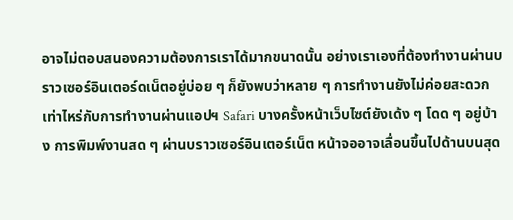อาจไม่ตอบสนองความต้องการเราได้มากขนาดนั้น อย่างเราเองที่ต้องทำงานผ่านบราวเซอร์อินเตอร์ดเน็ตอยู่บ่อย ๆ ก็ยังพบว่าหลาย ๆ การทำงานยังไม่ค่อยสะดวกเท่าไหร่กับการทำงานผ่านแอปฯ Safari บางครั้งหน้าเว็บไซต์ยังเด้ง ๆ โดด ๆ อยู่บ้าง การพิมพ์งานสด ๆ ผ่านบราวเซอร์อินเตอร์เน็ต หน้าจออาจเลื่อนขึ้นไปด้านบนสุด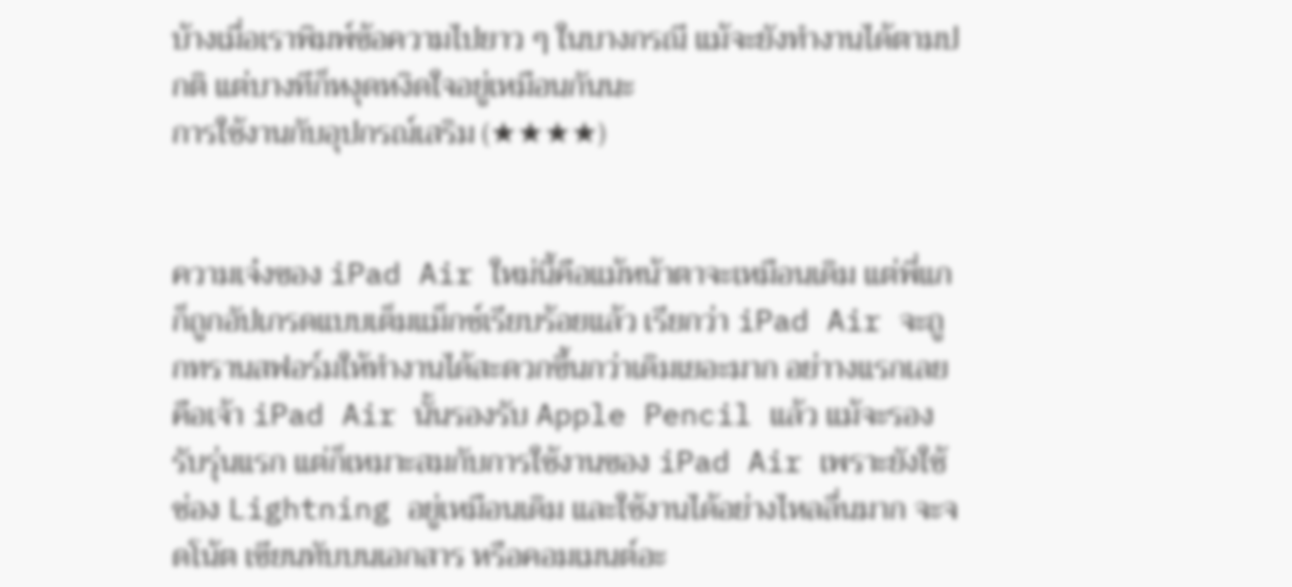บ้างเมื่อเราพิมพ์ข้อความไปยาว ๆ ในบางกรณี แม้จะยังทำงานได้ตามปกติ แต่บางทีก็หงุดหงิดใจอยู่เหมือนกันนะ
การใช้งานกับอุปกรณ์เสริม (★★★★)


ความเจ๋งของ iPad Air ใหม่นี้คือแม้หน้าตาจะเหมือนเดิม แต่พี่แกก็ถูกอัปเกรดแบบเต็มแม็กซ์เรียบร้อยแล้ว เรียกว่า iPad Air จะถูกทรานสฟอร์มให้ทำงานได้สะดวกขึ้นกว่าเดิมเยอะมาก อย่าางแรกเลยคือเจ้า iPad Air นั้นรองรับ Apple Pencil แล้ว แม้จะรองรับรุ่นแรก แต่ก็เหมาะสมกับการใช้งานของ iPad Air เพราะยังใช้ช่อง Lightning อยู่เหมือนเดิม และใช้งานได้อย่างไหลลื่นมาก จะจดโน้ต เขียนทับบนเอกสาร หรือคอมเมนต์อะ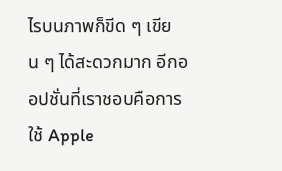ไรบนภาพก็ขีด ๆ เขียน ๆ ได้สะดวกมาก อีกออปชั่นที่เราชอบคือการใช้ Apple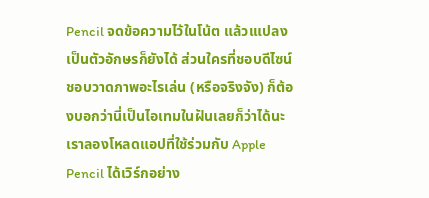Pencil จดข้อความไว้ในโน้ต แล้วเแปลงเป็นตัวอักษรก็ยังได้ ส่วนใครที่ชอบดีไซน์ ชอบวาดภาพอะไรเล่น (หรือจริงจัง) ก็ต้องบอกว่านี่เป็นไอเทมในฝันเลยก็ว่าได้นะ เราลองโหลดแอปที่ใช้ร่วมกับ Apple Pencil ได้เวิร์กอย่าง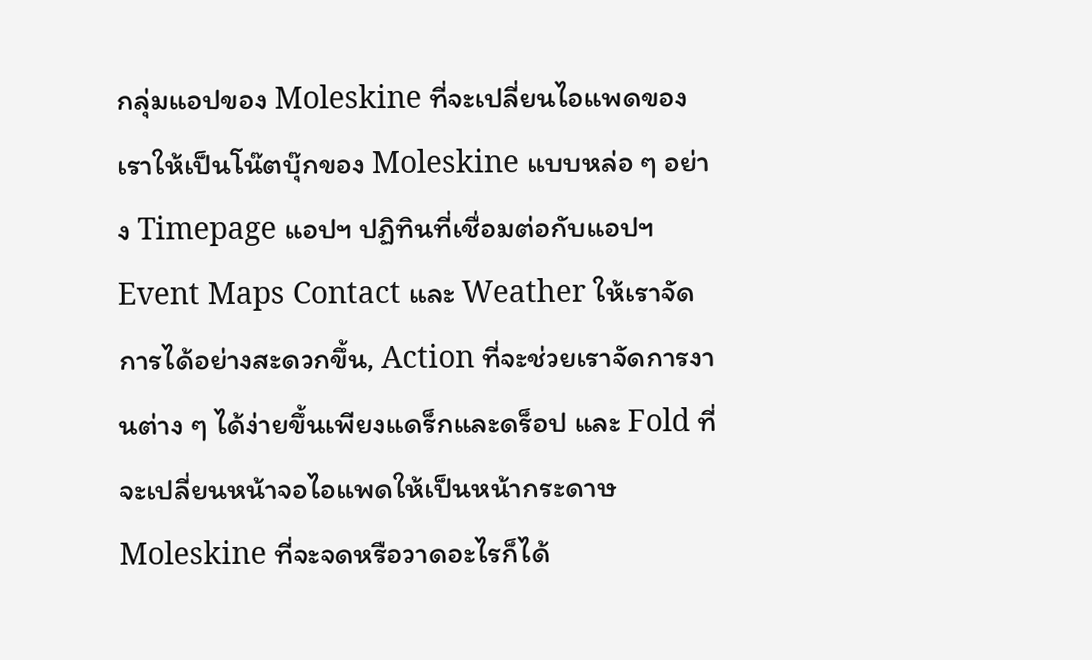กลุ่มแอปของ Moleskine ที่จะเปลี่ยนไอแพดของเราให้เป็นโน๊ตบุ๊กของ Moleskine แบบหล่อ ๆ อย่าง Timepage แอปฯ ปฏิทินที่เชื่อมต่อกับแอปฯ Event Maps Contact และ Weather ให้เราจัดการได้อย่างสะดวกขึ้น, Action ที่จะช่วยเราจัดการงานต่าง ๆ ได้ง่ายขึ้นเพียงแดร็กและดร็อป และ Fold ที่จะเปลี่ยนหน้าจอไอแพดให้เป็นหน้ากระดาษ Moleskine ที่จะจดหรือวาดอะไรก็ได้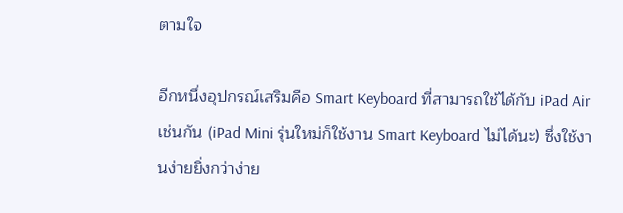ตามใจ

อีกหนึ่งอุปกรณ์เสริมคือ Smart Keyboard ที่สามารถใช้ได้กับ iPad Air เช่นกัน (iPad Mini รุ่นใหม่ก็ใช้งาน Smart Keyboard ไม่ได้นะ) ซึ่งใช้งานง่ายยิ่งกว่าง่าย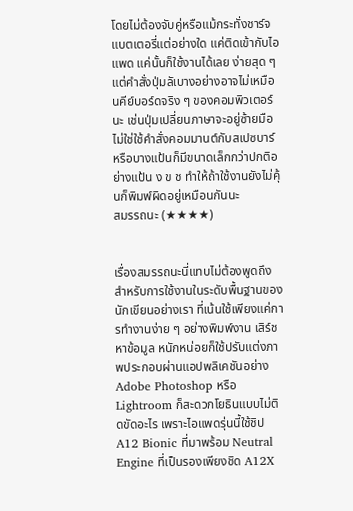โดยไม่ต้องจับคู่หรือแม้กระทั่งชาร์จแบตเตอรี่แต่อย่างใด แค่ติดเข้ากับไอแพด แค่นั้นก็ใช้งานได้เลย ง่ายสุด ๆ แต่คำสั่งปุ่มลัเบางอย่างอาจไม่เหมือนคีย์บอร์ดจริง ๆ ของคอมพิวเตอร์นะ เช่นปุ่มเปลี่ยนภาษาจะอยู่ซ้ายมือ ไม่ใช่ใช้คำสั่งคอมมานต์กับสเปซบาร์ หรือบางแป้นก็มีขนาดเล็กกว่าปกติอย่างแป้น ง ข ช ทำให้ถ้าใช้งานยังไม่คุ้นก็พิมพ์ผิดอยู่เหมือนกันนะ
สมรรถนะ (★★★★)


เรื่องสมรรถนะนี่แทบไม่ต้องพูดถึง สำหรับการใช้งานในระดับพื้นฐานของนักเขียนอย่างเรา ที่เน้นใช้เพียงแค่การทำงานง่าย ๆ อย่างพิมพ์งาน เสิร์ชหาข้อมูล หนักหน่อยก็ใช้ปรับแต่งภาพประกอบผ่านแอปพลิเคชันอย่าง Adobe Photoshop หรือ Lightroom ก็สะดวกโยธินแบบไม่ติดขัดอะไร เพราะไอแพดรุ่นนี้ใช้ชิป A12 Bionic ที่มาพร้อม Neutral Engine ที่เป็นรองเพียงชิด A12X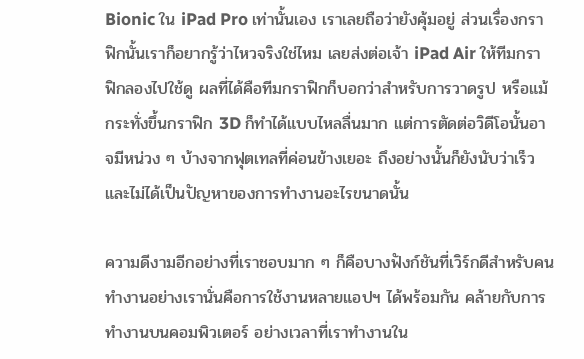Bionic ใน iPad Pro เท่านั้นเอง เราเลยถือว่ายังคุ้มอยู่ ส่วนเรื่องกราฟิกนั้นเราก็อยากรู้ว่าไหวจริงใช่ไหม เลยส่งต่อเจ้า iPad Air ให้ทีมกราฟิกลองไปใช้ดู ผลที่ได้คือทีมกราฟิกก็บอกว่าสำหรับการวาดรูป หรือแม้กระทั่งขึ้นกราฟิก 3D ก็ทำได้แบบไหลลื่นมาก แต่การตัดต่อวิดีโอนั้นอาจมีหน่วง ๆ บ้างจากฟุตเทลที่ค่อนข้างเยอะ ถึงอย่างนั้นก็ยังนับว่าเร็วและไม่ได้เป็นปัญหาของการทำงานอะไรขนาดนั้น

ความดีงามอีกอย่างที่เราชอบมาก ๆ ก็คือบางฟังก์ชันที่เวิร์กดีสำหรับคนทำงานอย่างเรานั่นคือการใช้งานหลายแอปฯ ได้พร้อมกัน คล้ายกับการทำงานบนคอมพิวเตอร์ อย่างเวลาที่เราทำงานใน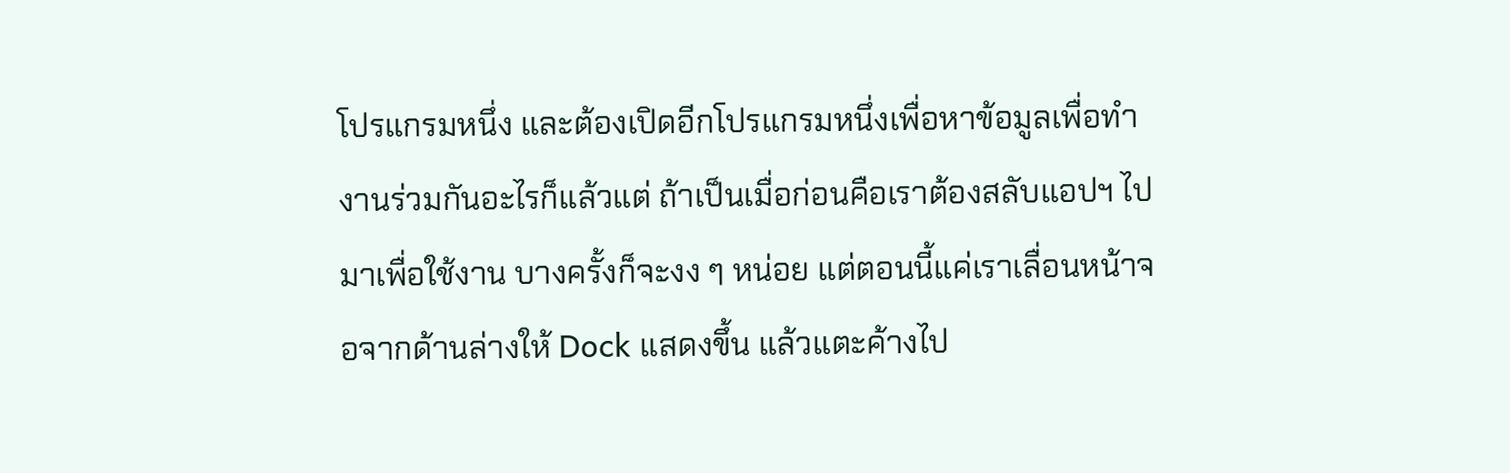โปรแกรมหนึ่ง และต้องเปิดอีกโปรแกรมหนึ่งเพื่อหาข้อมูลเพื่อทำงานร่วมกันอะไรก็แล้วแต่ ถ้าเป็นเมื่อก่อนคือเราต้องสลับแอปฯ ไปมาเพื่อใช้งาน บางครั้งก็จะงง ๆ หน่อย แต่ตอนนี้แค่เราเลื่อนหน้าจอจากด้านล่างให้ Dock แสดงขึ้น แล้วแตะค้างไป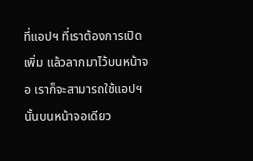ที่แอปฯ ที่เราต้องการเปิดเพิ่ม แล้วลากมาไว้บนหน้าจอ เราก็จะสามารถใช้แอปฯ นั้นบนหน้าจอเดียว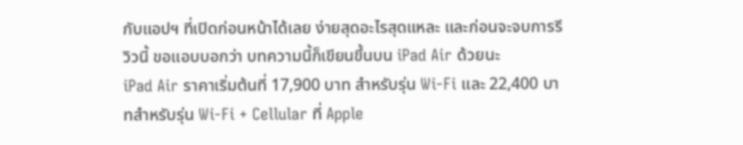กับแอปฯ ที่เปิดก่อนหน้าได้เลย ง่ายสุดอะไรสุดแหละ และก่อนจะจบการรีวิวนี้ ขอแอบบอกว่า บทความนี้ก็เขียนขึ้นบน iPad Air ด้วยนะ
iPad Air ราคาเริ่มต้นที่ 17,900 บาท สำหรับรุ่น Wi-Fi และ 22,400 บาทสำหรับรุ่น Wi-Fi + Cellular ที่ Apple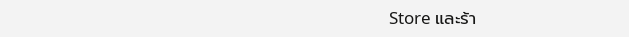Store และร้า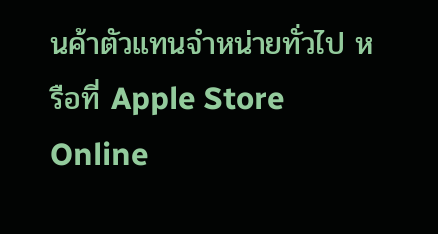นค้าตัวแทนจำหน่ายทั่วไป หรือที่ Apple Store Online